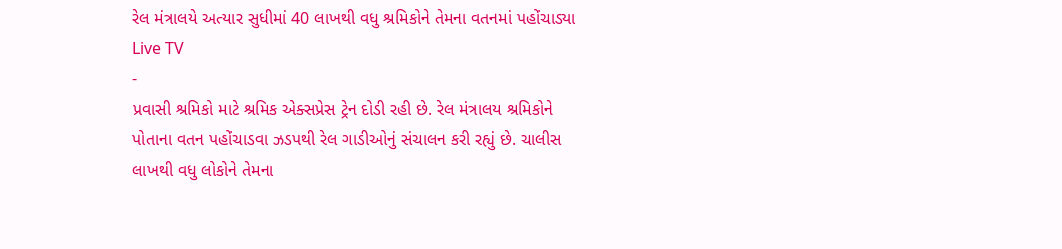રેલ મંત્રાલયે અત્યાર સુધીમાં 40 લાખથી વધુ શ્રમિકોને તેમના વતનમાં પહોંચાડ્યા
Live TV
-
પ્રવાસી શ્રમિકો માટે શ્રમિક એક્સપ્રેસ ટ્રેન દોડી રહી છે. રેલ મંત્રાલય શ્રમિકોને પોતાના વતન પહોંચાડવા ઝડપથી રેલ ગાડીઓનું સંચાલન કરી રહ્યું છે. ચાલીસ લાખથી વધુ લોકોને તેમના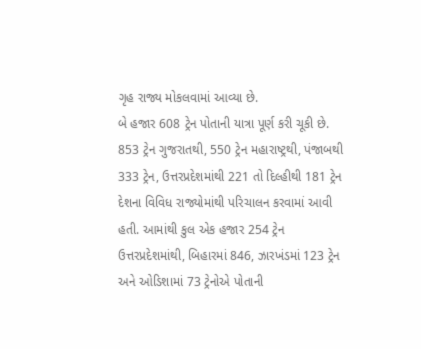ગૃહ રાજ્ય મોકલવામાં આવ્યા છે.
બે હજાર 608 ટ્રેન પોતાની યાત્રા પૂર્ણ કરી ચૂકી છે. 853 ટ્રેન ગુજરાતથી, 550 ટ્રેન મહારાષ્ટ્રથી, પંજાબથી 333 ટ્રેન, ઉત્તરપ્રદેશમાંથી 221 તો દિલ્હીથી 181 ટ્રેન દેશના વિવિધ રાજ્યોમાંથી પરિચાલન કરવામાં આવી હતી. આમાંથી કુલ એક હજાર 254 ટ્રેન ઉત્તરપ્રદેશમાંથી, બિહારમાં 846, ઝારખંડમાં 123 ટ્રેન અને ઓડિશામાં 73 ટ્રેનોએ પોતાની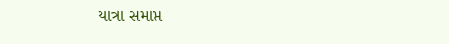યાત્રા સમાપ્ત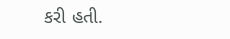કરી હતી.